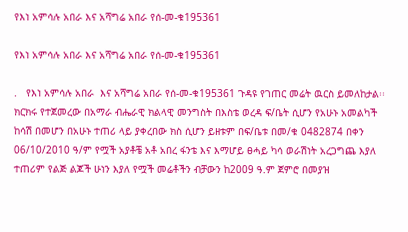የእነ አምሳሉ አበራ እና አሻግሬ አበራ የሰ-መ-ቁ195361

የእነ አምሳሉ አበራ እና አሻግሬ አበራ የሰ-መ-ቁ195361

.   የእነ አምሳሉ አበራ  እና አሻግሬ አበራ የሰ-መ-ቁ195361 ጉዳዩ የገጠር መሬት ዉርስ ይመለከታል፡፡ክርክሩ የተጀመረው በአማራ ብሔራዊ ክልላዊ መንግስት በእስቴ ወረዳ ፍ/ቤት ሲሆን የአሁኑ አመልካች ከሳሽ በመሆን በአሁኑ ተጠሪ ላይ ያቀረበው ክስ ሲሆን ይዘቱም በፍ/ቤቱ በመ/ቁ 0482874 በቀን 06/10/2010 ዓ/ም የሟች አያቶቼ አቶ አበረ ፋንቴ እና እማሆይ ፀሓይ ካሳ ወራሽነት አረጋግጨ እያለ ተጠሪም የልጅ ልጆች ሁነን እያለ የሟች መሬቶችን ብቻውን ከ2009 ዓ.ም ጀምሮ በመያዝ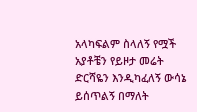አላካፍልም ስላለኝ የሟች አያቶቼን የይዞታ መሬት ድርሻዬን እንዲካፈለኝ ውሳኔ ይሰጥልኝ በማለት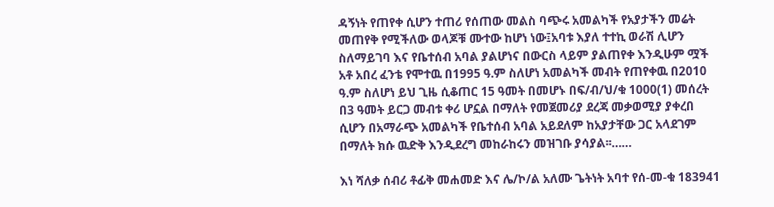ዳኝነት የጠየቀ ሲሆን ተጠሪ የሰጠው መልስ ባጭሩ አመልካች የአያታችን መሬት መጠየቅ የሚችለው ወላጆቹ ሙተው ከሆነ ነው፤አባቱ እያለ ተተኪ ወራሽ ሊሆን ስለማይገባ እና የቤተሰብ አባል ያልሆነና በውርስ ላይም ያልጠየቀ እንዲሁም ሟች አቶ አበረ ፈንቴ የሞተዉ በ1995 ዓ.ም ስለሆነ አመልካች መብት የጠየቀዉ በ2010 ዓ.ም ስለሆነ ይህ ጊዜ ሲቆጠር 15 ዓመት በመሆኑ በፍ/ብ/ህ/ቁ 1000(1) መሰረት በ3 ዓመት ይርጋ መብቱ ቀሪ ሆኗል በማለት የመጀመሪያ ደረጃ መቃወሚያ ያቀረበ ሲሆን በአማራጭ አመልካች የቤተሰብ አባል አይደለም ከአያታቸው ጋር አላደገም በማለት ክሱ ዉድቅ እንዲደረግ መከራከሩን መዝገቡ ያሳያል፡፡……

እነ ሻለቃ ሰብሪ ቶፊቅ መሐመድ እና ሌ/ኮ/ል አለሙ ጌትነት አባተ የሰ-መ-ቁ 183941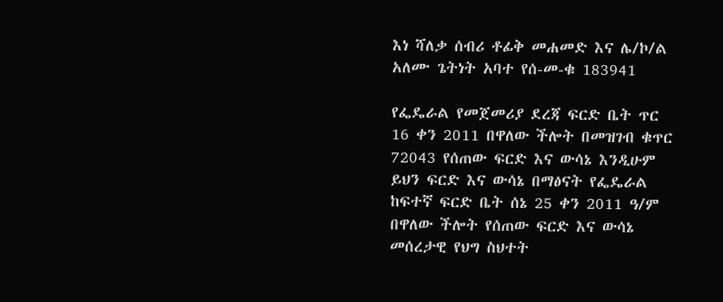እነ ሻለቃ ሰብሪ ቶፊቅ መሐመድ እና ሌ/ኮ/ል አለሙ ጌትነት አባተ የሰ-መ-ቁ 183941

የፌዴራል የመጀመሪያ ደረጃ ፍርድ ቤት ጥር 16 ቀን 2011 በዋለው ችሎት በመዝገብ ቁጥር 72043 የሰጠው ፍርድ እና ውሳኔ እንዲሁም ይህን ፍርድ እና ውሳኔ በማፅናት የፌዴራል ከፍተኛ ፍርድ ቤት ሰኔ 25 ቀን 2011 ዓ/ም በዋለው ችሎት የሰጠው ፍርድ እና ውሳኔ መሰረታዊ የህግ ስህተት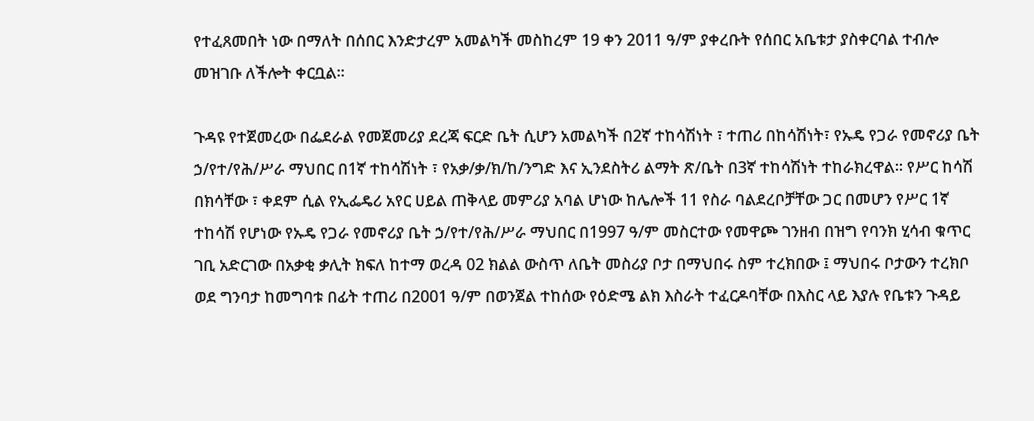የተፈጸመበት ነው በማለት በሰበር እንድታረም አመልካች መስከረም 19 ቀን 2011 ዓ/ም ያቀረቡት የሰበር አቤቱታ ያስቀርባል ተብሎ መዝገቡ ለችሎት ቀርቧል።

ጉዳዩ የተጀመረው በፌደራል የመጀመሪያ ደረጃ ፍርድ ቤት ሲሆን አመልካች በ2ኛ ተከሳሽነት ፣ ተጠሪ በከሳሽነት፣ የኡዴ የጋራ የመኖሪያ ቤት ኃ/የተ/የሕ/ሥራ ማህበር በ1ኛ ተከሳሽነት ፣ የአቃ/ቃ/ክ/ከ/ንግድ እና ኢንደስትሪ ልማት ጽ/ቤት በ3ኛ ተከሳሽነት ተከራክረዋል፡፡ የሥር ከሳሽ በክሳቸው ፣ ቀደም ሲል የኢፌዴሪ አየር ሀይል ጠቅላይ መምሪያ አባል ሆነው ከሌሎች 11 የስራ ባልደረቦቻቸው ጋር በመሆን የሥር 1ኛ ተከሳሽ የሆነው የኡዴ የጋራ የመኖሪያ ቤት ኃ/የተ/የሕ/ሥራ ማህበር በ1997 ዓ/ም መስርተው የመዋጮ ገንዘብ በዝግ የባንክ ሂሳብ ቁጥር ገቢ አድርገው በአቃቂ ቃሊት ክፍለ ከተማ ወረዳ 02 ክልል ውስጥ ለቤት መስሪያ ቦታ በማህበሩ ስም ተረክበው ፤ ማህበሩ ቦታውን ተረክቦ ወደ ግንባታ ከመግባቱ በፊት ተጠሪ በ2001 ዓ/ም በወንጀል ተከሰው የዕድሜ ልክ እስራት ተፈርዶባቸው በእስር ላይ እያሉ የቤቱን ጉዳይ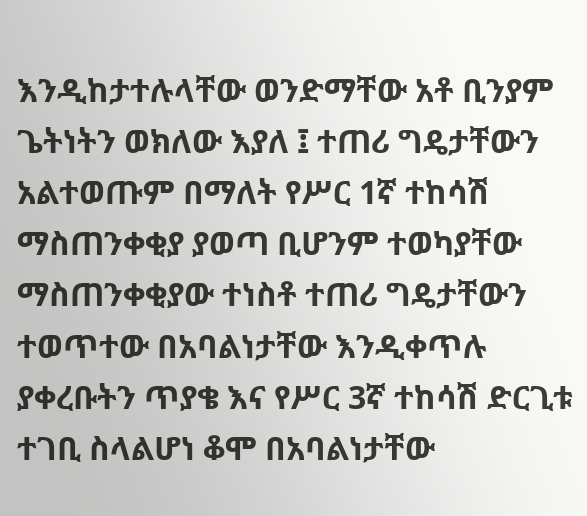እንዲከታተሉላቸው ወንድማቸው አቶ ቢንያም ጌትነትን ወክለው እያለ ፤ ተጠሪ ግዴታቸውን አልተወጡም በማለት የሥር 1ኛ ተከሳሽ ማስጠንቀቂያ ያወጣ ቢሆንም ተወካያቸው ማስጠንቀቂያው ተነስቶ ተጠሪ ግዴታቸውን ተወጥተው በአባልነታቸው እንዲቀጥሉ ያቀረቡትን ጥያቄ እና የሥር 3ኛ ተከሳሽ ድርጊቱ ተገቢ ስላልሆነ ቆሞ በአባልነታቸው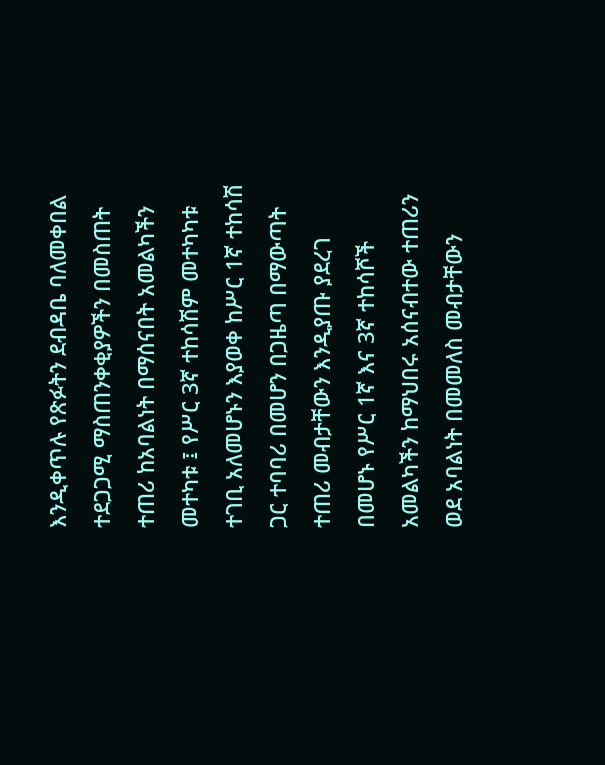እንዲቀጥሉ የጽፉትን ደብዳቤ ባለመቀበል ተደጋጋሚ ማስጠንቀቂያዎችን በመስጠት ተጠሪ ከአባልነት በማሰናበት አመልካችን መተካቱ ፤ የሥር 3ኛ ተከሳሽም መተካካቱ ተገቢ አለመሆኑን እያወቀ ከሥር 1ኛ ተከሳሽ ጋር ተባባሪ በመሆን በጋዜጣ በማውጣት ተጠሪ መብታቸውን እንዲያጡ ያደረገ በመሆኑ የሥር 1ኛ እና 3ኛ ተከሳሾች አመልካችን ከማህበሩ አሰናብተው ተጠሪን ወደ አባልነት በመመለስ መብታቸውን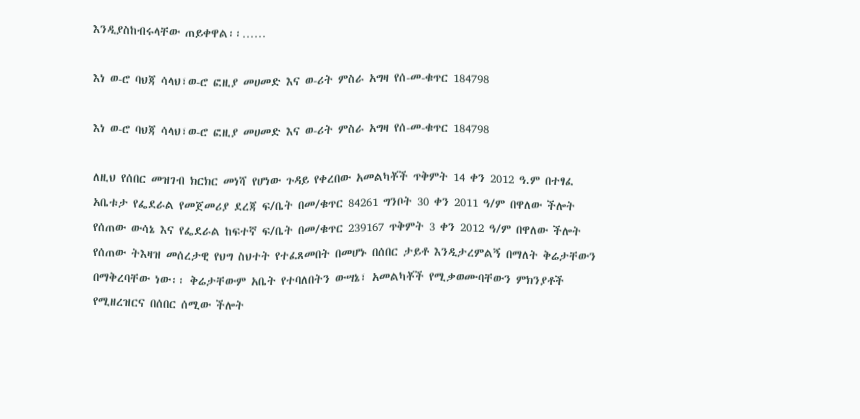እንዲያስከብሩላቸው ጠይቀዋል፡፡……

እነ ወ-ሮ ባህጃ ሳላህ፣ወ-ሮ ፎዚያ መሀመድ እና ወ-ሪት ምስራ አግዛ የሰ-መ-ቁጥር 184798

እነ ወ-ሮ ባህጃ ሳላህ፣ወ-ሮ ፎዚያ መሀመድ እና ወ-ሪት ምስራ አግዛ የሰ-መ-ቁጥር 184798

ለዚህ የሰበር መዝገብ ክርክር መነሻ የሆነው ጉዳይ የቀረበው አመልካቾች ጥቅምት 14 ቀን 2012 ዓ.ም በተፃፈ አቤቱታ የፌደራል የመጀመሪያ ደረጃ ፍ/ቤት በመ/ቁጥር 84261 ግንቦት 30 ቀን 2011 ዓ/ም በዋለው ችሎት የሰጠው ውሳኔ እና የፌደራል ከፍተኛ ፍ/ቤት በመ/ቁጥር 239167 ጥቅምት 3 ቀን 2012 ዓ/ም በዋለው ችሎት የሰጠው ትእዛዝ መሰረታዊ የህግ ስህተት የተፈጸመበት በመሆኑ በሰበር ታይቶ እንዲታረምልኝ በማለት ቅሬታቸውን በማቅረባቸው ነው፡፡ ቅሬታቸውም አቤት የተባለበትን ውሣኔ፣ አመልካቾች የሚቃወሙባቸውን ምክንያቶች የሚዘረዝርና በሰበር ሰሚው ችሎት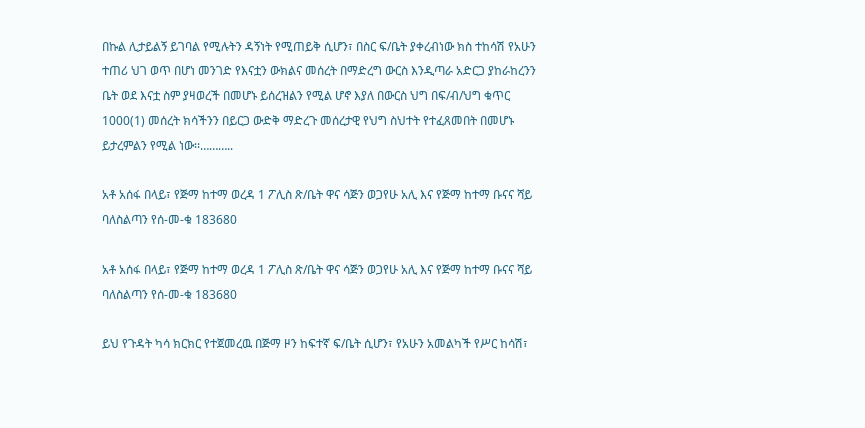በኩል ሊታይልኝ ይገባል የሚሉትን ዳኝነት የሚጠይቅ ሲሆን፣ በስር ፍ/ቤት ያቀረብነው ክስ ተከሳሽ የአሁን ተጠሪ ህገ ወጥ በሆነ መንገድ የእናቷን ውክልና መሰረት በማድረግ ውርስ እንዲጣራ አድርጋ ያከራከረንን ቤት ወደ እናቷ ስም ያዛወረች በመሆኑ ይሰረዝልን የሚል ሆኖ እያለ በውርስ ህግ በፍ/ብ/ህግ ቁጥር 1000(1) መሰረት ክሳችንን በይርጋ ውድቅ ማድረጉ መሰረታዊ የህግ ስህተት የተፈጸመበት በመሆኑ ይታረምልን የሚል ነው፡፡………..

አቶ አሰፋ በላይ፣ የጅማ ከተማ ወረዳ 1 ፖሊስ ጽ/ቤት ዋና ሳጅን ወጋየሁ አሊ እና የጅማ ከተማ ቡናና ሻይ ባለስልጣን የሰ-መ-ቁ 183680

አቶ አሰፋ በላይ፣ የጅማ ከተማ ወረዳ 1 ፖሊስ ጽ/ቤት ዋና ሳጅን ወጋየሁ አሊ እና የጅማ ከተማ ቡናና ሻይ ባለስልጣን የሰ-መ-ቁ 183680

ይህ የጉዳት ካሳ ክርክር የተጀመረዉ በጅማ ዞን ከፍተኛ ፍ/ቤት ሲሆን፣ የአሁን አመልካች የሥር ከሳሽ፣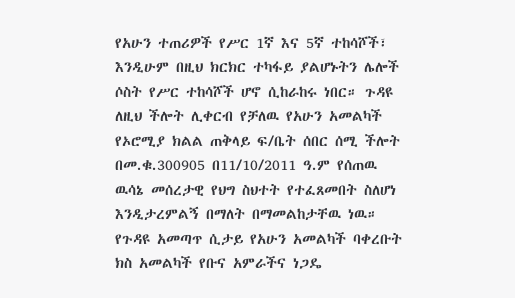የአሁን ተጠሪዎች የሥር 1ኛ እና 5ኛ ተከሳሾች፣ እንዲሁም በዚህ ክርክር ተካፋይ ያልሆኑትን ሌሎች ሶስት የሥር ተከሳሾች ሆኖ ሲከራከሩ ነበር። ጉዳዩ ለዚህ ችሎት ሊቀርብ የቻለዉ የአሁን አመልካች የኦሮሚያ ክልል ጠቅላይ ፍ/ቤት ሰበር ሰሚ ችሎት በመ.ቁ.300905 በ11/10/2011 ዓ.ም የሰጠዉ ዉሳኔ መሰረታዊ የህግ ስህተት የተፈጸመበት ስለሆነ እንዲታረምልኝ በማለት በማመልከታቸዉ ነዉ። የጉዳዩ አመጣጥ ሲታይ የአሁን አመልካች ባቀረቡት ክስ አመልካች የቡና አምራችና ነጋዴ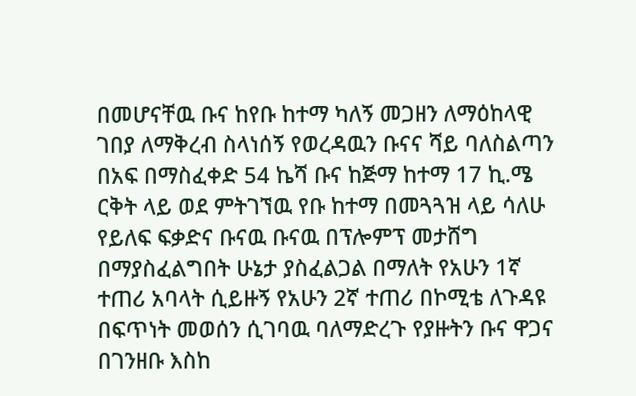በመሆናቸዉ ቡና ከየቡ ከተማ ካለኝ መጋዘን ለማዕከላዊ ገበያ ለማቅረብ ስላነሰኝ የወረዳዉን ቡናና ሻይ ባለስልጣን በአፍ በማስፈቀድ 54 ኬሻ ቡና ከጅማ ከተማ 17 ኪ.ሜ ርቅት ላይ ወደ ምትገኘዉ የቡ ከተማ በመጓጓዝ ላይ ሳለሁ የይለፍ ፍቃድና ቡናዉ ቡናዉ በፕሎምፕ መታሸግ በማያስፈልግበት ሁኔታ ያስፈልጋል በማለት የአሁን 1ኛ ተጠሪ አባላት ሲይዙኝ የአሁን 2ኛ ተጠሪ በኮሚቴ ለጉዳዩ በፍጥነት መወሰን ሲገባዉ ባለማድረጉ የያዙትን ቡና ዋጋና በገንዘቡ እስከ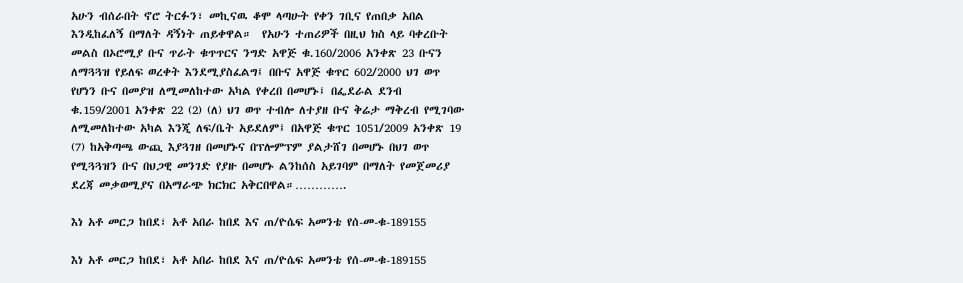አሁን ብሰራበት ኖሮ ትርፉን፣ መኪናዉ ቆሞ ላጣሁት የቀን ገቢና የጠበቃ አበል እንዲከፈለኝ በማለት ዳኝነት ጠይቀዋል።  የአሁን ተጠሪዎች በዚህ ክስ ላይ ባቀረቡት መልስ በኦሮሚያ ቡና ጥራት ቁጥጥርና ንግድ አዋጅ ቁ.160/2006 አንቀጽ 23 ቡናን ለማጓጓዝ የይለፍ ወረቀት እንደሚያስፈልግ፤ በቡና አዋጅ ቁጥር 602/2000 ህገ ወጥ የሆነን ቡና በመያዝ ለሚመለከተው አካል የቀረበ በመሆኑ፤ በፌደራል ደንብ ቁ.159/2001 አንቀጽ 22 (2) (ለ) ህገ ወጥ ተብሎ ለተያዘ ቡና ቅሬታ ማቅረብ የሚገባው ለሚመለከተው አካል እንጂ ለፍ/ቤት አይደለም፤ በአዋጅ ቁጥር 1051/2009 አንቀጽ 19 (7) ከአቅጣጫ ውጪ እያጓገዘ በመሆኑና በፕሎምፕም ያልታሸገ በመሆኑ በህገ ወጥ የሚጓጓዝን ቡና በህጋዊ መንገድ የያዙ በመሆኑ ልንከሰስ አይገባም በማለት የመጀመሪያ ደረጃ መቃወሚያና በአማራጭ ክርክር አቅርበዋል።………….

እነ አቶ መርጋ ከበደ፣ አቶ አበራ ከበደ እና ጠ/ዮሴፍ አመንቴ የሰ-መ-ቁ-189155

እነ አቶ መርጋ ከበደ፣ አቶ አበራ ከበደ እና ጠ/ዮሴፍ አመንቴ የሰ-መ-ቁ-189155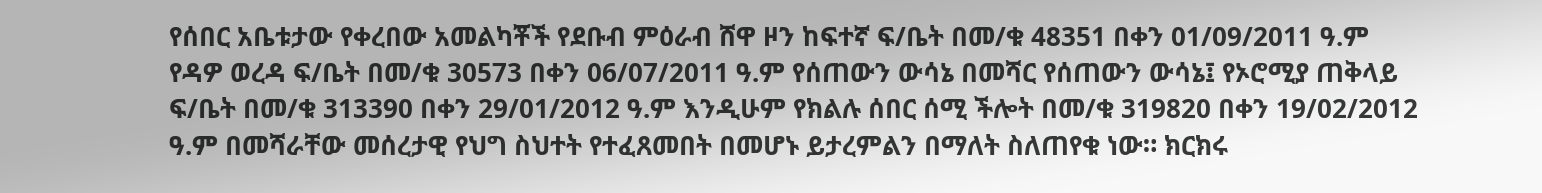የሰበር አቤቱታው የቀረበው አመልካቾች የደቡብ ምዕራብ ሸዋ ዞን ከፍተኛ ፍ/ቤት በመ/ቁ 48351 በቀን 01/09/2011 ዓ.ም የዳዎ ወረዳ ፍ/ቤት በመ/ቁ 30573 በቀን 06/07/2011 ዓ.ም የሰጠውን ውሳኔ በመሻር የሰጠውን ውሳኔ፤ የኦሮሚያ ጠቅላይ ፍ/ቤት በመ/ቁ 313390 በቀን 29/01/2012 ዓ.ም እንዲሁም የክልሉ ሰበር ሰሚ ችሎት በመ/ቁ 319820 በቀን 19/02/2012 ዓ.ም በመሻራቸው መሰረታዊ የህግ ስህተት የተፈጸመበት በመሆኑ ይታረምልን በማለት ስለጠየቁ ነው። ክርክሩ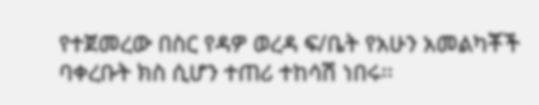የተጀመረው በስር የዳዎ ወረዳ ፍ/ቤት የአሁን አመልካቾች ባቀረቡት ክስ ሲሆን ተጠሪ ተከሳሽ ነበሩ፡፡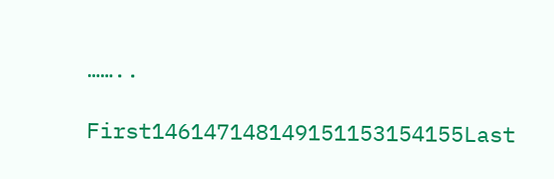……..

First146147148149151153154155Last